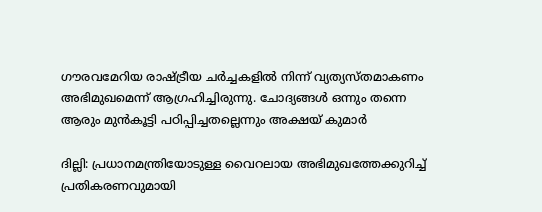ഗൗരവമേറിയ രാഷ്ട്രീയ ചര്‍ച്ചകളില്‍ നിന്ന് വ്യത്യസ്തമാകണം അഭിമുഖമെന്ന് ആഗ്രഹിച്ചിരുന്നു. ചോദ്യങ്ങള്‍ ഒന്നും തന്നെ ആരും മുന്‍കൂട്ടി പഠിപ്പിച്ചതല്ലെന്നും അക്ഷയ് കുമാര്‍

ദില്ലി: പ്രധാനമന്ത്രിയോടുള്ള വൈറലായ അഭിമുഖത്തേക്കുറിച്ച് പ്രതികരണവുമായി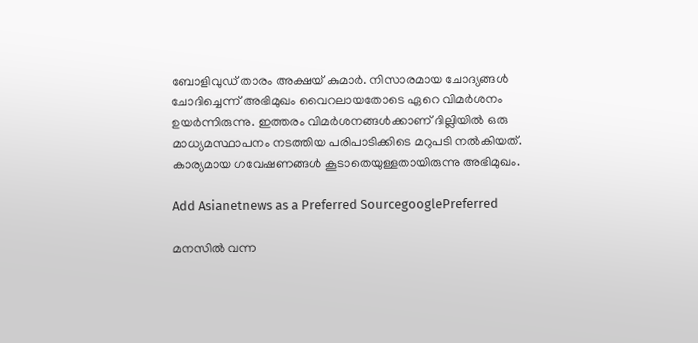ബോളിവുഡ് താരം അക്ഷയ് കുമാര്‍. നിസാരമായ ചോദ്യങ്ങള്‍ ചോദിച്ചെന്ന് അഭിമുഖം വൈറലായതോടെ ഏറെ വിമര്‍ശനം ഉയര്‍ന്നിരുന്നു. ഇത്തരം വിമര്‍ശനങ്ങള്‍ക്കാണ് ദില്ലിയില്‍ ഒരു മാധ്യമസ്ഥാപനം നടത്തിയ പരിപാടിക്കിടെ മറുപടി നല്‍കിയത്. കാര്യമായ ഗവേഷണങ്ങള്‍ കൂടാതെയുള്ളതായിരുന്നു അഭിമുഖം.

Add Asianetnews as a Preferred SourcegooglePreferred

മനസില്‍ വന്ന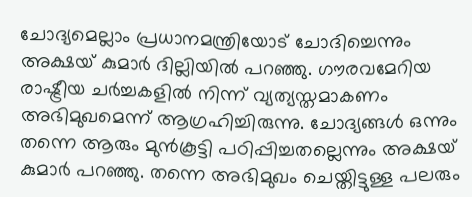ചോദ്യമെല്ലാം പ്രധാനമന്ത്രിയോട് ചോദിച്ചെന്നും അക്ഷയ് കുമാര്‍ ദില്ലിയില്‍ പറഞ്ഞു. ഗൗരവമേറിയ രാഷ്ട്രീയ ചര്‍ച്ചകളില്‍ നിന്ന് വ്യത്യസ്തമാകണം അഭിമുഖമെന്ന് ആഗ്രഹിച്ചിരുന്നു. ചോദ്യങ്ങള്‍ ഒന്നും തന്നെ ആരും മുന്‍കൂട്ടി പഠിപ്പിച്ചതല്ലെന്നും അക്ഷയ് കുമാര്‍ പറഞ്ഞു. തന്നെ അഭിമുഖം ചെയ്തിട്ടുള്ള പലരും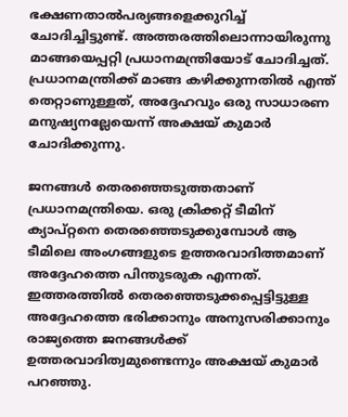ഭക്ഷണതാല്‍പര്യങ്ങളെക്കുറിച്ച് ചോദിച്ചിട്ടുണ്ട്. അത്തരത്തിലൊന്നായിരുന്നു മാങ്ങയെപ്പറ്റി പ്രധാനമന്ത്രിയോട് ചോദിച്ചത്. പ്രധാനമന്ത്രിക്ക് മാങ്ങ കഴിക്കുന്നതില്‍ എന്ത് തെറ്റാണുള്ളത്, അദ്ദേഹവും ഒരു സാധാരണ മനുഷ്യനല്ലേയെന്ന് അക്ഷയ് കുമാര്‍ ചോദിക്കുന്നു.

ജനങ്ങള്‍ തെരഞ്ഞെടുത്തതാണ് പ്രധാനമന്ത്രിയെ. ഒരു ക്രിക്കറ്റ് ടീമിന് ക്യാപ്റ്റനെ തെരഞ്ഞെടുക്കുമ്പോള്‍ ആ ടീമിലെ അംഗങ്ങളുടെ ഉത്തരവാദിത്തമാണ് അദ്ദേഹത്തെ പിന്തുടരുക എന്നത്. ഇത്തരത്തില്‍ തെരഞ്ഞെടുക്കപ്പെട്ടിട്ടുള്ള അദ്ദേഹത്തെ ഭരിക്കാനും അനുസരിക്കാനും രാജ്യത്തെ ജനങ്ങള്‍ക്ക് ഉത്തരവാദിത്വമുണ്ടെന്നും അക്ഷയ് കുമാര്‍ പറഞ്ഞു.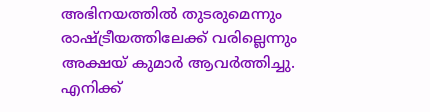അഭിനയത്തില്‍ തുടരുമെന്നും രാഷ്ട്രീയത്തിലേക്ക് വരില്ലെന്നും അക്ഷയ് കുമാര്‍ ആവര്‍ത്തിച്ചു. എനിക്ക്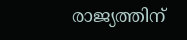രാജ്യത്തിന്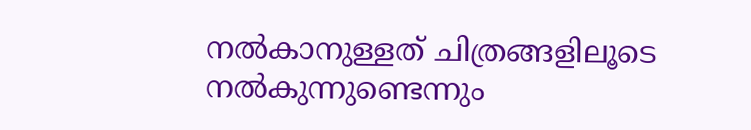നല്‍കാനുള്ളത് ചിത്രങ്ങളിലൂടെ നല്‍കുന്നുണ്ടെന്നും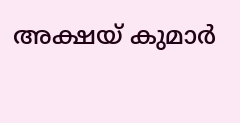അക്ഷയ് കുമാര്‍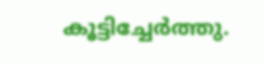കൂട്ടിച്ചേര്‍ത്തു.